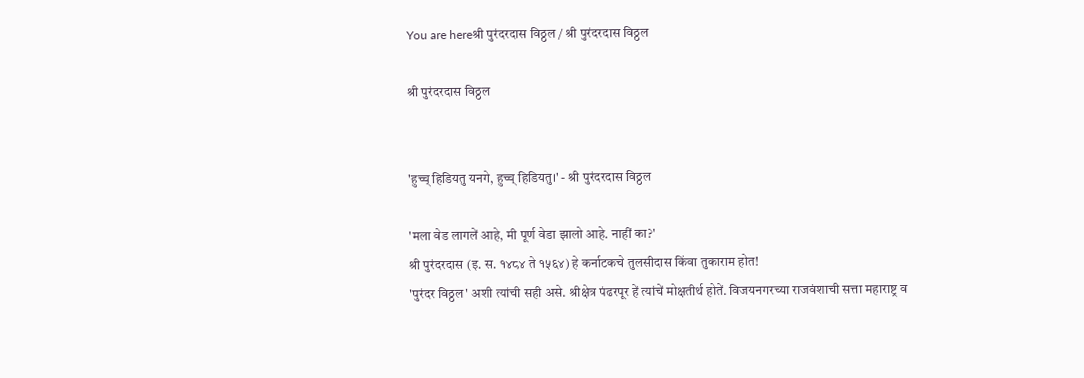You are hereश्री पुरंदरदास विठ्ठल / श्री पुरंदरदास विठ्ठल

श्री पुरंदरदास विठ्ठल


'हुच्च् हिडियतु यनगे, हुच्च् हिडियतु।' - श्री पुरंदरदास विठ्ठल

'मला वेड लागलें आहे, मी पूर्ण वेडा झालो आहे. नाहीं का?'
श्री पुरंदरदास (इ. स. १४८४ ते १५६४) हे कर्नाटकचे तुलसीदास किंवा तुकाराम होत!
'पुरंदर विठ्ठल' अशी त्यांची सही असे. श्रीक्षेत्र पंढरपूर हें त्यांचें मोक्षतीर्थ होतें. विजयनगरच्या राजवंशाची सत्ता महाराष्ट्र व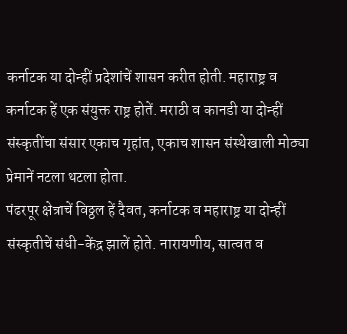कर्नाटक या दोन्हीं प्रदेशांचें शासन करीत होती. महाराष्ट्र व कर्नाटक हें एक संयुक्त राष्ट्र होतें. मराठी व कानडी या दोन्हीं संस्कृतींचा संसार एकाच गृहांत, एकाच शासन संस्थेखाली मोठ्या प्रेमानें नटला थटला होता.
पंढरपूर क्षेत्राचें विठ्ठल हें दैवत, कर्नाटक व महाराष्ट्र या दोन्हीं संस्कृतीचें संधी-केंद्र झालें होते. नारायणीय, सात्वत व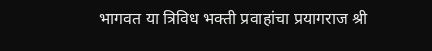भागवत या त्रिविध भक्ती प्रवाहांचा प्रयागराज श्री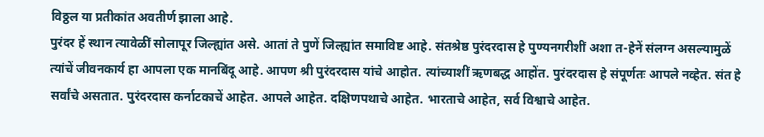विठ्ठल या प्रतीकांत अवतीर्ण झाला आहे.
पुरंदर हें स्थान त्यावेळीं सोलापूर जिल्ह्यांत असे. आतां ते पुणें जिल्ह्यांत समाविष्ट आहे. संतश्रेष्ठ पुरंदरदास हे पुण्यनगरीशीं अशा त-हेनें संलग्न असल्यामुळें त्यांचें जीवनकार्य हा आपला एक मानबिंदू आहे. आपण श्री पुरंदरदास यांचे आहोत. त्यांच्याशीं ऋणबद्ध आहोंत. पुरंदरदास हे संपूर्णतः आपले नव्हेत. संत हे सर्वांचे असतात. पुरंदरदास कर्नाटकाचें आहेत. आपले आहेत. दक्षिणपथाचे आहेत. भारताचे आहेत, सर्व विश्वाचे आहेत.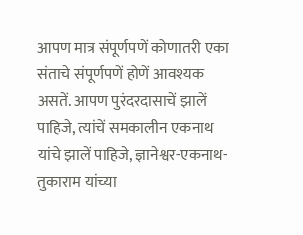आपण मात्र संपूर्णपणें कोणातरी एका संताचे संपूर्णपणें होणें आवश्यक असतें. आपण पुरंदरदासाचें झालें पाहिजे, त्यांचें समकालीन एकनाथ यांचे झालें पाहिजे, ज्ञानेश्वर-एकनाथ-तुकाराम यांच्या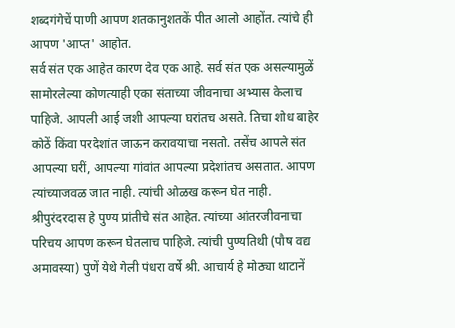शब्दगंगेचें पाणी आपण शतकानुशतकें पीत आलो आहोंत. त्यांचे ही आपण 'आप्त' आहोत.
सर्व संत एक आहेत कारण देव एक आहे. सर्व संत एक असल्यामुळें सामोरलेल्या कोणत्याही एका संताच्या जीवनाचा अभ्यास केलाच पाहिजे. आपली आई जशी आपल्या घरांतच असते. तिचा शोध बाहेर कोठें किंवा परदेशांत जाऊन करावयाचा नसतो. तसेंच आपले संत आपल्या घरीं, आपल्या गांवांत आपल्या प्रदेशांतच असतात. आपण त्यांच्याजवळ जात नाही. त्यांची ओळख करून घेत नाही.
श्रीपुरंदरदास हे पुण्य प्रांतीचे संत आहेत. त्यांच्या आंतरजीवनाचा परिचय आपण करून घेतलाच पाहिजे. त्यांची पुण्यतिथी (पौष वद्य अमावस्या) पुणें येथे गेली पंधरा वर्षे श्री. आचार्य हे मोठ्या थाटानें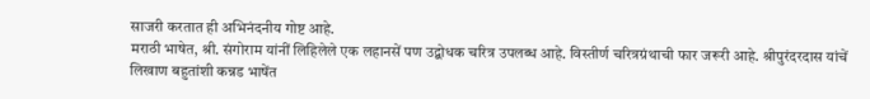साजरी करतात ही अभिनंदनीय गोष्ट आहे.
मराठी भाषेत, श्री. संगोराम यांनीं लिहिलेले एक लहानसें पण उद्बोधक चरित्र उपलब्ध आहे. विस्तीर्ण चरित्रग्रंथाची फार जरूरी आहे. श्रीपुरंदरदास यांचें लिखाण बहुतांशी कन्नड भाषेंत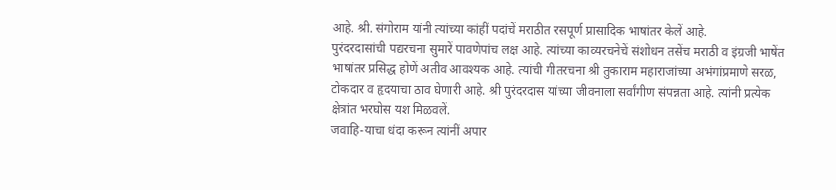आहे. श्री. संगोराम यांनी त्यांच्या कांहीं पदांचें मराठीत रसपूर्ण प्रासादिक भाषांतर केलें आहे.
पुरंदरदासांची पद्यरचना सुमारें पावणेपांच लक्ष आहे. त्यांच्या काव्यरचनेचें संशोधन तसेंच मराठी व इंग्रजी भाषेंत भाषांतर प्रसिद्ध होणें अतीव आवश्यक आहे. त्यांची गीतरचना श्री तुकाराम महाराजांच्या अभंगांप्रमाणे सरळ, टोकदार व हृदयाचा ठाव घेणारी आहे. श्री पुरंदरदास यांच्या जीवनाला सर्वांगीण संपन्नता आहे. त्यांनी प्रत्येक क्षेत्रांत भरघोस यश मिळवलें.
जवाहि-याचा धंदा करून त्यांनीं अपार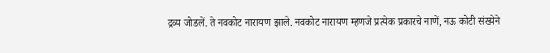द्रव्य जोडलें. ते नवकोट नारायण झाले. नवकोट नारायण म्हणजे प्रत्येक प्रकारचे नाणें, नऊ कोटी संख्येने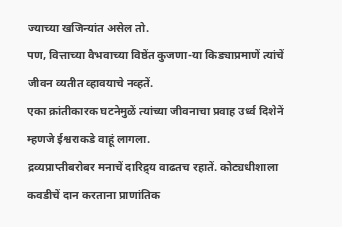ज्याच्या खजिन्यांत असेल तो.
पण, वित्ताच्या वैभवाच्या विष्ठेंत कुजणा-या किड्याप्रमाणें त्यांचें जीवन व्यतीत व्हावयाचे नव्हतें.
एका क्रांतीकारक घटनेमुळें त्यांच्या जीवनाचा प्रवाह उर्ध्व दिशेनें म्हणजे ईश्वराकडे वाहूं लागला.
द्रव्यप्राप्तीबरोबर मनाचें दारिद्र्य वाढतच रहातें. कोट्यधीशाला कवडीचें दान करताना प्राणांतिक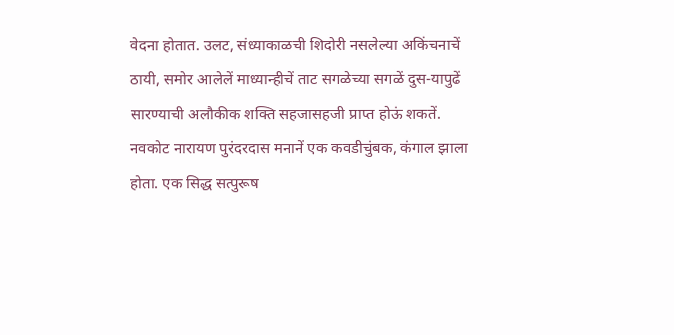वेदना होतात. उलट, संध्याकाळची शिदोरी नसलेल्या अकिंचनाचें ठायी, समोर आलेलें माध्यान्हीचें ताट सगळेच्या सगळें दुस-यापुढें सारण्याची अलौकीक शक्ति सहजासहजी प्राप्त होऊं शकतें.
नवकोट नारायण पुरंदरदास मनानें एक कवडीचुंबक, कंगाल झाला होता. एक सिद्ध सत्पुरूष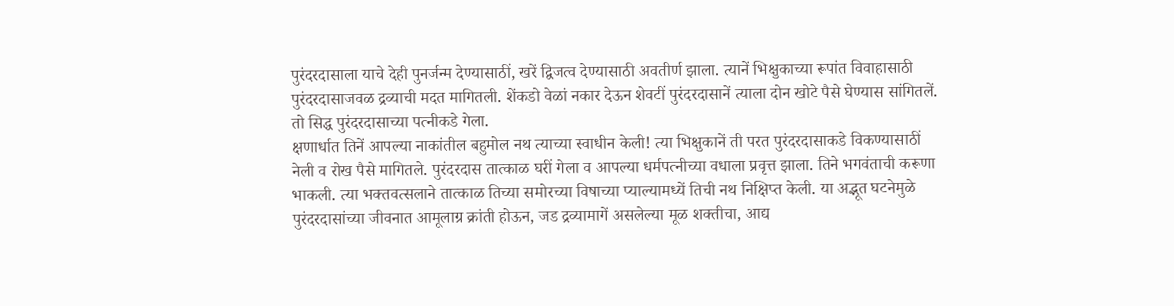पुरंदरदासाला याचे देही पुनर्जन्म देण्यासाठीं, खरें द्विजत्व देण्यासाठी अवतीर्ण झाला. त्यानें भिक्षुकाच्या रूपांत विवाहासाठी पुरंदरदासाजवळ द्रव्याची मदत मागितली. शेंकडो वेळां नकार देऊन शेवटीं पुरंदरदासानें त्याला दोन खोटे पैसे घेण्यास सांगितलें. तो सिद्ध पुरंदरदासाच्या पत्नीकडे गेला.
क्षणार्धात तिनें आपल्या नाकांतील बहुमोल नथ त्याच्या स्वाधीन केली! त्या भिक्षुकानें ती परत पुरंदरदासाकडे विकण्यासाठीं नेली व रोख पैसे मागितले. पुरंदरदास तात्काळ घरीं गेला व आपल्या धर्मपत्नीच्या वधाला प्रवृत्त झाला. तिने भगवंताची करूणा भाकली. त्या भक्तवत्सलाने तात्काळ तिच्या समोरच्या विषाच्या प्याल्यामध्यें तिची नथ निक्षिप्त केली. या अद्भूत घटनेमुळे पुरंदरदासांच्या जीवनात आमूलाग्र क्रांती होऊन, जड द्रव्यामागें असलेल्या मूळ शक्तीचा, आद्य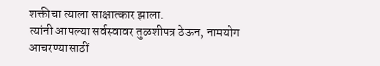शक्तीचा त्याला साक्षात्कार झाला.
त्यांनी आपल्या सर्वस्वावर तुळशीपत्र ठेऊन, नामयोग आचरण्यासाठीं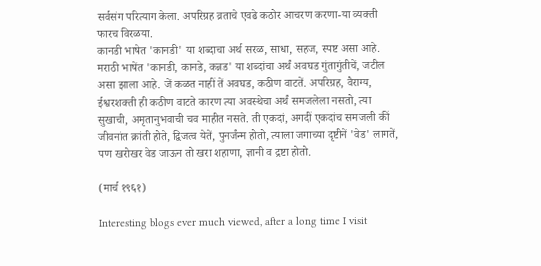सर्वसंग परित्याग केला. अपरिग्रह व्रताचे एवढे कठोर आचरण करणा-या व्यक्ती फारच विरळया.
कानडी भाषेत 'कानडी' या शब्दाचा अर्थ सरळ, साधा, सहज, स्पष्ट असा आहे. मराठी भाषेंत 'कानडी, कानडे, कन्नड' या शब्दांचा अर्थं अवघड गुंतागुंतीचें, जटील असा झाला आहे. जें कळत नाहीं तें अवघड, कठीण वाटतें. अपरिग्रह, वैराग्य, ईश्वरशक्ती ही कठीण वाटते कारण त्या अवस्थेचा अर्थं समजलेला नसतो, त्या सुखाची, अमृतानुभवाची चव माहीत नसते. ती एकदां, अगदीं एकदांच समजली कीं जीवनांत क्रांती होते, द्विजत्व येतें, पुनर्जंन्म होतो, त्याला जगाच्या दृष्टीनें 'वेड' लागतें, पण खरोखर वेड जाऊन तो खरा शहाणा, ज्ञानी व द्रष्टा होतो.

(मार्च १९६१)

Interesting blogs ever much viewed, after a long time I visit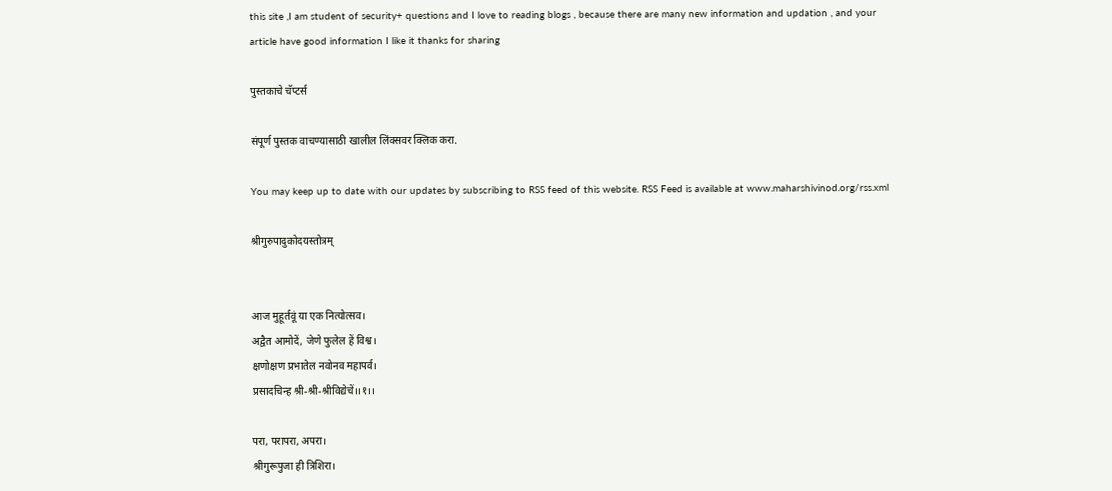this site ,I am student of security+ questions and I love to reading blogs , because there are many new information and updation , and your article have good information I like it thanks for sharing

पुस्तकाचे चॅप्टर्स

संपूर्ण पुस्तक वाचण्यासाठी खालील लिंक्सवर क्लिक करा.

You may keep up to date with our updates by subscribing to RSS feed of this website. RSS Feed is available at www.maharshivinod.org/rss.xml

श्रीगुरुपादुकोदयस्तोत्रम्


आज मुहूर्तवूं या एक नित्योत्सव।
अद्वैत आमोदें, जेणे फुलेल हें विश्व।
क्षणोक्षण प्रभातेल नवोनव महापर्व।
प्रसादचिन्ह श्री-श्री-श्रीविद्येचें।।१।।

परा, परापरा, अपरा।
श्रीगुरूपुजा ही त्रिशिरा।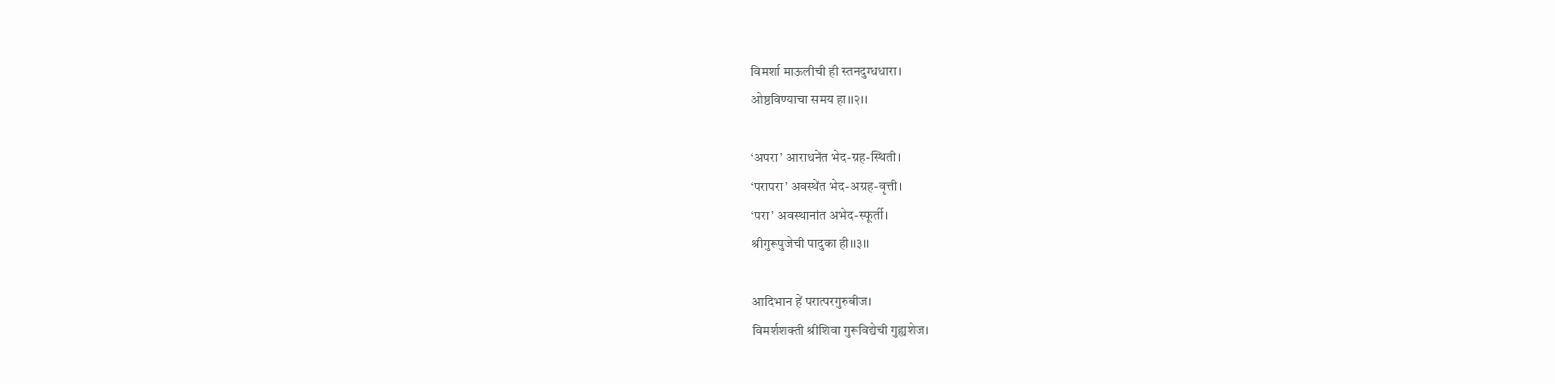विमर्शा माऊलीची ही स्तनदुग्धधारा।
ओष्ठविण्याचा समय हा।।२।।

‘अपरा’ आराधनेंत भेद-ग्रह-स्थिती।
‘परापरा’ अवस्थेंत भेद-अग्रह-वृत्ती।
‘परा’ अवस्थानांत अभेद-स्फूर्ती।
श्रीगुरूपुजेची पादुका ही।।३।।

आदिभान हें परात्परगुरुबीज।
विमर्शशक्ती श्रीशिवा गुरूविद्येची गुह्यशेज।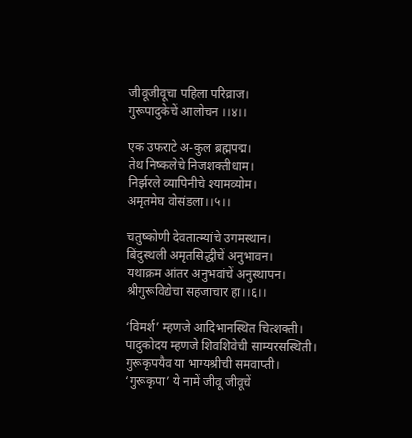जीवूजीवूचा पहिला परिव्राज।
गुरूपादुकेचें आलोचन ।।४।।

एक उफराटे अ-कुल ब्रह्मपद्म।
तेथ निष्कलेचे निजशक्तीधाम।
निर्झरले व्यापिनीचे श्यामव्योम।
अमृतमेघ वोसंडला।।५।।

चतुष्कोणी देवतात्म्यांचे उगमस्थान।
बिंदुस्थली अमृतसिद्धीचें अनुभावन।
यथाक्रम आंतर अनुभवांचें अनुस्थापन।
श्रीगुरूविद्येचा सहजाचार हा।।६।।

‘विमर्श’ म्हणजे आदिभानस्थित चित्शक्ती।
पादुकोदय म्हणजे शिवशिवेची साम्यरसस्थिती।
गुरूकृपयैव या भाग्यश्रीची समवाप्ती।
‘गुरूकृपा’ ये नामें जीवू जीवूचें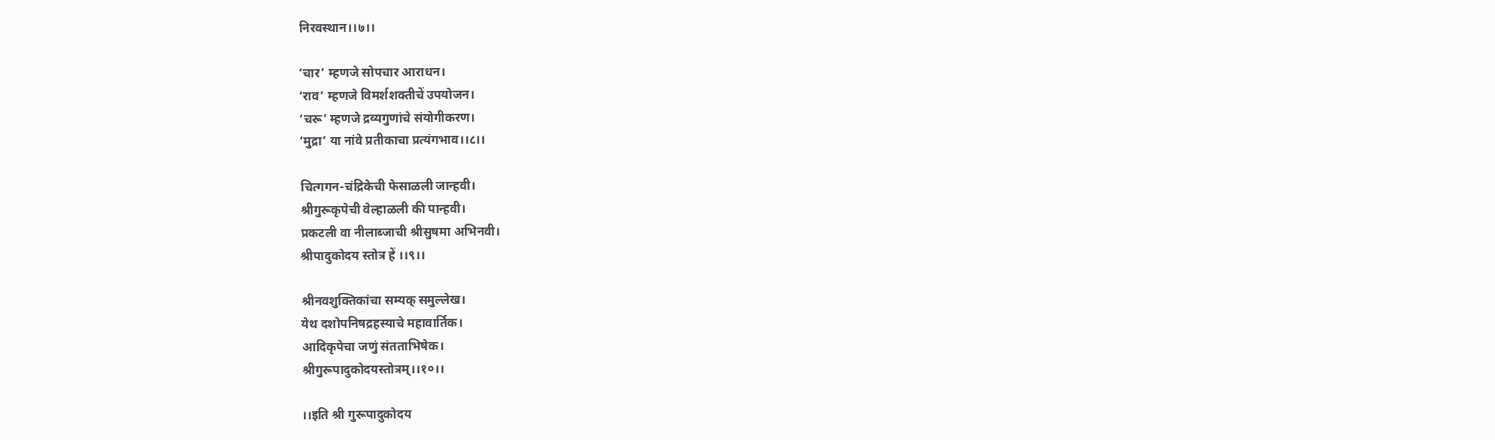निरवस्थान।।७।।

‘चार’ म्हणजे सोपचार आराधन।
‘राव’ म्हणजे विमर्शशक्तीचें उपयोजन।
‘चरू’ म्हणजे द्रव्यगुणांचे संयोगीकरण।
‘मुद्रा’ या नांवे प्रतीकाचा प्रत्यंगभाव।।८।।

चित्गगन-चंद्रिकेची फेसाळली जान्हवी।
श्रीगुरूकृपेची वेल्हाळली की पान्हवी।
प्रकटली वा नीलाब्जाची श्रीसुषमा अभिनवी।
श्रीपादुकोदय स्तोत्र हें ।।९।।

श्रीनवशुक्तिकांचा सम्यक् समुल्लेख।
येथ दशोपनिषद्रहस्याचे महावार्तिक।
आदिकृपेचा जणुं संतताभिषेक।
श्रीगुरूपादुकोदयस्तोत्रम्।।१०।।

।।इति श्री गुरूपादुकोदय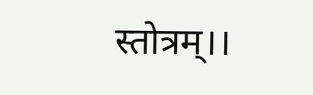स्तोत्रम्।।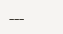---